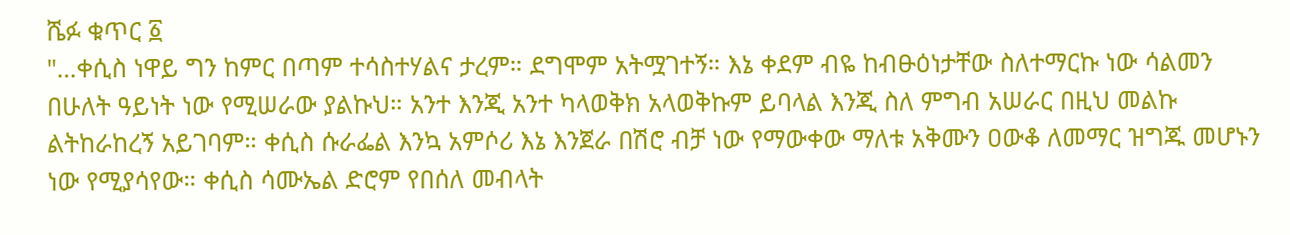ሼፉ ቁጥር ፩
"…ቀሲስ ነዋይ ግን ከምር በጣም ተሳስተሃልና ታረም። ደግሞም አትሟገተኝ። እኔ ቀደም ብዬ ከብፁዕነታቸው ስለተማርኩ ነው ሳልመን በሁለት ዓይነት ነው የሚሠራው ያልኩህ። አንተ እንጂ አንተ ካላወቅክ አላወቅኩም ይባላል እንጂ ስለ ምግብ አሠራር በዚህ መልኩ ልትከራከረኝ አይገባም። ቀሲስ ሱራፌል እንኳ አምሶሪ እኔ እንጀራ በሽሮ ብቻ ነው የማውቀው ማለቱ አቅሙን ዐውቆ ለመማር ዝግጁ መሆኑን ነው የሚያሳየው። ቀሲስ ሳሙኤል ድሮም የበሰለ መብላት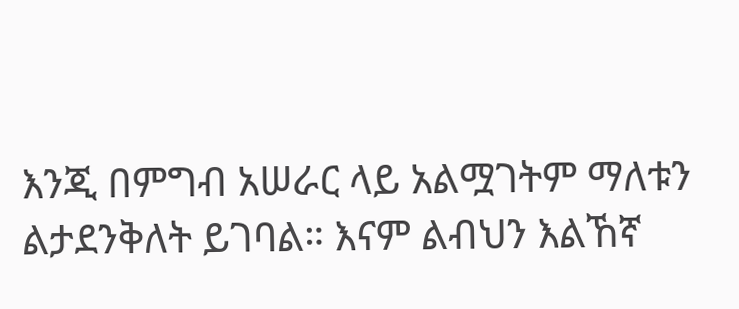እንጂ በምግብ አሠራር ላይ አልሟገትም ማለቱን ልታደንቅለት ይገባል። እናም ልብህን እልኸኛ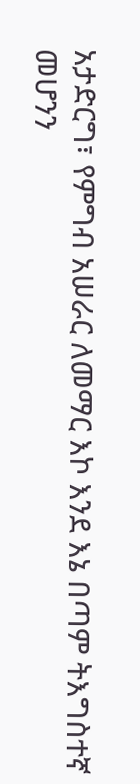አታድርግ፣ የምግብ አሠራር ለመማር እኮ እንደ እኔ በጣም ትእግስተኛ መሆንን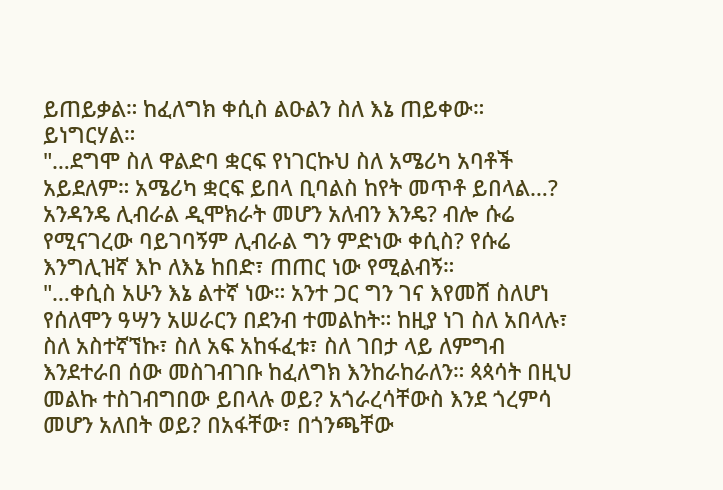ይጠይቃል። ከፈለግክ ቀሲስ ልዑልን ስለ እኔ ጠይቀው። ይነግርሃል።
"…ደግሞ ስለ ዋልድባ ቋርፍ የነገርኩህ ስለ አሜሪካ አባቶች አይደለም። አሜሪካ ቋርፍ ይበላ ቢባልስ ከየት መጥቶ ይበላል…? አንዳንዴ ሊብራል ዲሞክራት መሆን አለብን እንዴ? ብሎ ሱሬ የሚናገረው ባይገባኝም ሊብራል ግን ምድነው ቀሲስ? የሱሬ እንግሊዝኛ እኮ ለእኔ ከበድ፣ ጠጠር ነው የሚልብኝ።
"…ቀሲስ አሁን እኔ ልተኛ ነው። አንተ ጋር ግን ገና እየመሸ ስለሆነ የሰለሞን ዓሣን አሠራርን በደንብ ተመልከት። ከዚያ ነገ ስለ አበላሉ፣ ስለ አስተኛኘኩ፣ ስለ አፍ አከፋፈቱ፣ ስለ ገበታ ላይ ለምግብ እንደተራበ ሰው መስገብገቡ ከፈለግክ እንከራከራለን። ጳጳሳት በዚህ መልኩ ተስገብግበው ይበላሉ ወይ? አጎራረሳቸውስ እንደ ጎረምሳ መሆን አለበት ወይ? በአፋቸው፣ በጎንጫቸው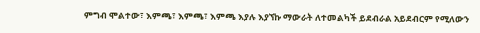ምግብ ሞልተው፣ እምጫ፣ እምጫ፣ እምጫ እያሉ እያኘኩ ማውራት ለተመልካች ይደብራል አይደብርም የሚለውን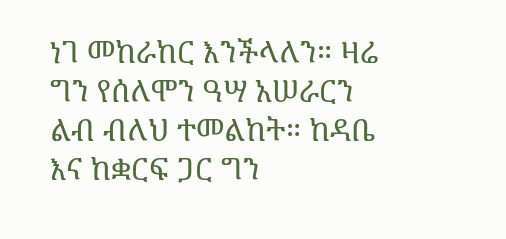ነገ መከራከር እንችላለን። ዛሬ ግን የሰለሞን ዓሣ አሠራርን ልብ ብለህ ተመልከት። ከዳቤ እና ከቋርፍ ጋር ግን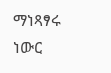ማነጻፃሩ ነውር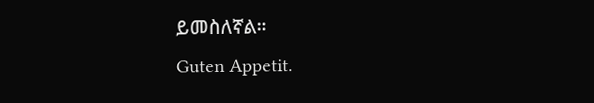ይመስለኛል።
Guten Appetit.